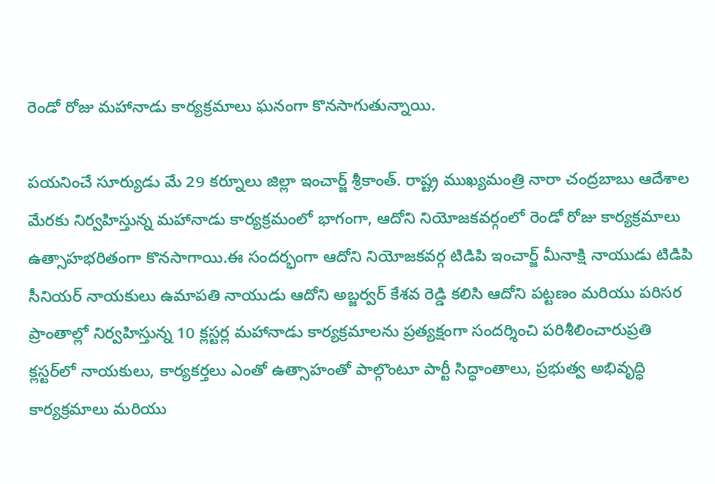రెండో రోజు మహానాడు కార్యక్రమాలు ఘనంగా కొనసాగుతున్నాయి.

పయనించే సూర్యుడు మే 29 కర్నూలు జిల్లా ఇంచార్జ్ శ్రీకాంత్. రాష్ట్ర ముఖ్యమంత్రి నారా చంద్రబాబు ఆదేశాల మేరకు నిర్వహిస్తున్న మహానాడు కార్యక్రమంలో భాగంగా, ఆదోని నియోజకవర్గంలో రెండో రోజు కార్యక్రమాలు ఉత్సాహభరితంగా కొనసాగాయి.ఈ సందర్భంగా ఆదోని నియోజకవర్గ టిడిపి ఇంచార్జ్ మీనాక్షి నాయుడు టిడిపి సీనియర్ నాయకులు ఉమాపతి నాయుడు ఆదోని అబ్జర్వర్ కేశవ రెడ్డి కలిసి ఆదోని పట్టణం మరియు పరిసర ప్రాంతాల్లో నిర్వహిస్తున్న 10 క్లస్టర్ల మహానాడు కార్యక్రమాలను ప్రత్యక్షంగా సందర్శించి పరిశీలించారుప్రతి క్లస్టర్‌లో నాయకులు, కార్యకర్తలు ఎంతో ఉత్సాహంతో పాల్గొంటూ పార్టీ సిద్ధాంతాలు, ప్రభుత్వ అభివృద్ధి కార్యక్రమాలు మరియు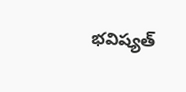భవిష్యత్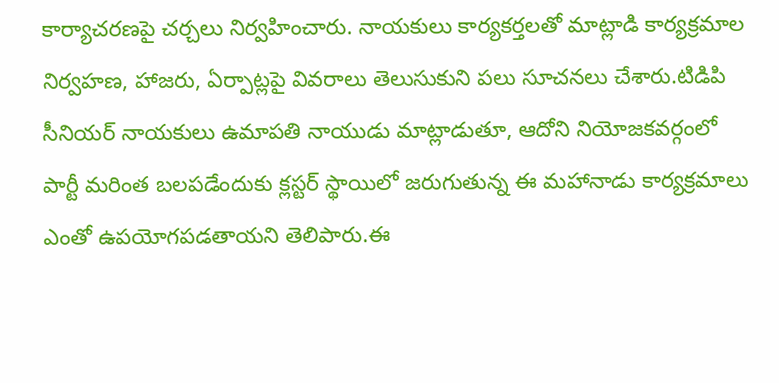కార్యాచరణపై చర్చలు నిర్వహించారు. నాయకులు కార్యకర్తలతో మాట్లాడి కార్యక్రమాల నిర్వహణ, హాజరు, ఏర్పాట్లపై వివరాలు తెలుసుకుని పలు సూచనలు చేశారు.టిడిపి సీనియర్ నాయకులు ఉమాపతి నాయుడు మాట్లాడుతూ, ఆదోని నియోజకవర్గంలో పార్టీ మరింత బలపడేందుకు క్లస్టర్ స్థాయిలో జరుగుతున్న ఈ మహానాడు కార్యక్రమాలు ఎంతో ఉపయోగపడతాయని తెలిపారు.ఈ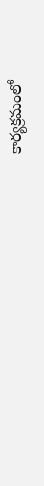కార్యక్రమంలో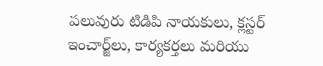పలువురు టిడిపి నాయకులు, క్లస్టర్ ఇంచార్జ్‌లు, కార్యకర్తలు మరియు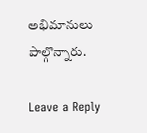అభిమానులు పాల్గొన్నారు.

Leave a Reply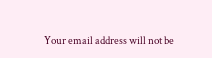Your email address will not be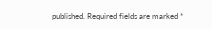published. Required fields are marked *